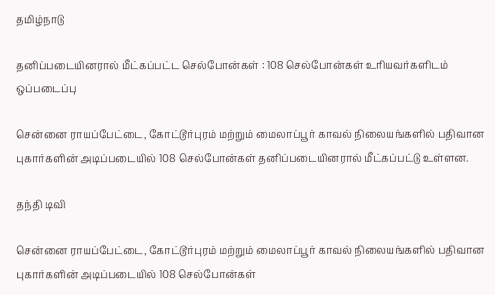தமிழ்நாடு

தனிப்படையினரால் மீட்கப்பட்ட செல்போன்கள் : 108 செல்போன்கள் உரியவர்களிடம் ஒப்படைப்பு

சென்னை ராயப்பேட்டை, கோட்டூர்புரம் மற்றும் மைலாப்பூர் காவல் நிலையங்களில் பதிவான புகார்களின் அடிப்படையில் 108 செல்போன்கள் தனிப்படையினரால் மீட்கப்பட்டு உள்ளன.

தந்தி டிவி

சென்னை ராயப்பேட்டை, கோட்டூர்புரம் மற்றும் மைலாப்பூர் காவல் நிலையங்களில் பதிவான புகார்களின் அடிப்படையில் 108 செல்போன்கள்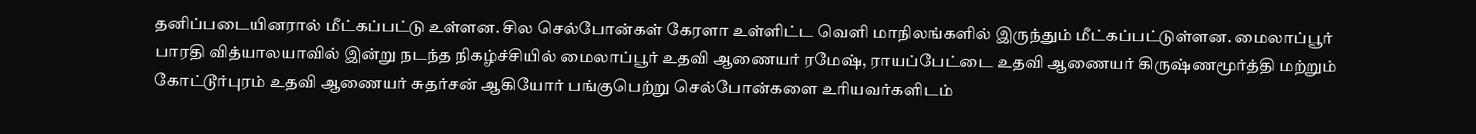தனிப்படையினரால் மீட்கப்பட்டு உள்ளன. சில செல்போன்கள் கேரளா உள்ளிட்ட வெளி மாநிலங்களில் இருந்தும் மீட்கப்பட்டுள்ளன. மைலாப்பூர் பாரதி வித்யாலயாவில் இன்று நடந்த நிகழ்ச்சியில் மைலாப்பூர் உதவி ஆணையர் ரமேஷ், ராயப்பேட்டை உதவி ஆணையர் கிருஷ்ணமூர்த்தி மற்றும் கோட்டூர்புரம் உதவி ஆணையர் சுதர்சன் ஆகியோர் பங்குபெற்று செல்போன்களை உரியவர்களிடம்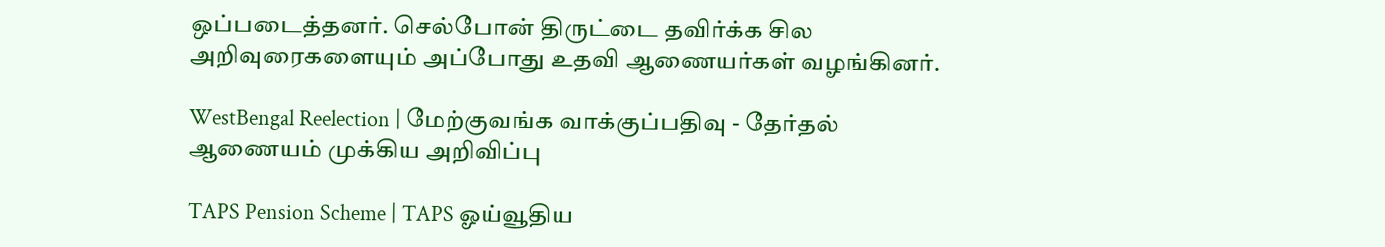ஒப்படைத்தனர். செல்போன் திருட்டை தவிர்க்க சில அறிவுரைகளையும் அப்போது உதவி ஆணையர்கள் வழங்கினர்.

WestBengal Reelection | மேற்குவங்க வாக்குப்பதிவு - தேர்தல் ஆணையம் முக்கிய அறிவிப்பு

TAPS Pension Scheme | TAPS ஓய்வூதிய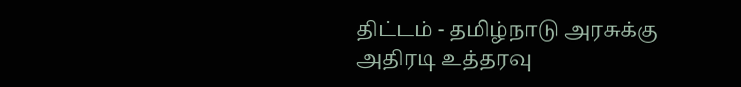திட்டம் - தமிழ்நாடு அரசுக்கு அதிரடி உத்தரவு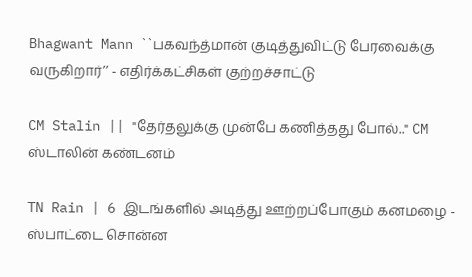Bhagwant Mann ``பகவந்த்மான் குடித்துவிட்டு பேரவைக்கு வருகிறார்’’ - எதிர்க்கட்சிகள் குற்றச்சாட்டு

CM Stalin || "தேர்தலுக்கு முன்பே கணித்தது போல்.." CM ஸ்டாலின் கண்டனம்

TN Rain | 6 இடங்களில் அடித்து ஊற்றப்போகும் கனமழை - ஸ்பாட்டை சொன்ன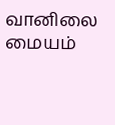வானிலை மையம்